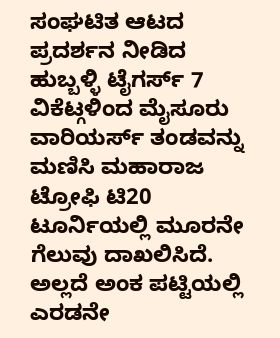ಸಂಘಟಿತ ಆಟದ ಪ್ರದರ್ಶನ ನೀಡಿದ ಹುಬ್ಬಳ್ಳಿ ಟೈಗರ್ಸ್ 7 ವಿಕೆಟ್ಗಳಿಂದ ಮೈಸೂರು ವಾರಿಯರ್ಸ್ ತಂಡವನ್ನು ಮಣಿಸಿ ಮಹಾರಾಜ ಟ್ರೋಫಿ ಟಿ20 ಟೂರ್ನಿಯಲ್ಲಿ ಮೂರನೇ ಗೆಲುವು ದಾಖಲಿಸಿದೆ. ಅಲ್ಲದೆ ಅಂಕ ಪಟ್ಟಿಯಲ್ಲಿ ಎರಡನೇ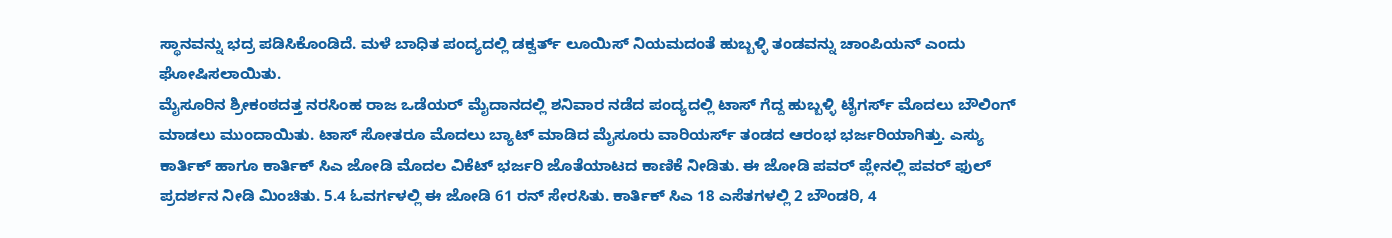ಸ್ಥಾನವನ್ನು ಭದ್ರ ಪಡಿಸಿಕೊಂಡಿದೆ. ಮಳೆ ಬಾಧಿತ ಪಂದ್ಯದಲ್ಲಿ ಡಕ್ವರ್ತ್ ಲೂಯಿಸ್ ನಿಯಮದಂತೆ ಹುಬ್ಬಳ್ಳಿ ತಂಡವನ್ನು ಚಾಂಪಿಯನ್ ಎಂದು ಘೋಷಿಸಲಾಯಿತು.
ಮೈಸೂರಿನ ಶ್ರೀಕಂಠದತ್ತ ನರಸಿಂಹ ರಾಜ ಒಡೆಯರ್ ಮೈದಾನದಲ್ಲಿ ಶನಿವಾರ ನಡೆದ ಪಂದ್ಯದಲ್ಲಿ ಟಾಸ್ ಗೆದ್ದ ಹುಬ್ಬಳ್ಳಿ ಟೈಗರ್ಸ್ ಮೊದಲು ಬೌಲಿಂಗ್ ಮಾಡಲು ಮುಂದಾಯಿತು. ಟಾಸ್ ಸೋತರೂ ಮೊದಲು ಬ್ಯಾಟ್ ಮಾಡಿದ ಮೈಸೂರು ವಾರಿಯರ್ಸ್ ತಂಡದ ಆರಂಭ ಭರ್ಜರಿಯಾಗಿತ್ತು. ಎಸ್ಯು ಕಾರ್ತಿಕ್ ಹಾಗೂ ಕಾರ್ತಿಕ್ ಸಿಎ ಜೋಡಿ ಮೊದಲ ವಿಕೆಟ್ ಭರ್ಜರಿ ಜೊತೆಯಾಟದ ಕಾಣಿಕೆ ನೀಡಿತು. ಈ ಜೋಡಿ ಪವರ್ ಪ್ಲೇನಲ್ಲಿ ಪವರ್ ಫುಲ್ ಪ್ರದರ್ಶನ ನೀಡಿ ಮಿಂಚಿತು. 5.4 ಓವರ್ಗಳಲ್ಲಿ ಈ ಜೋಡಿ 61 ರನ್ ಸೇರಸಿತು. ಕಾರ್ತಿಕ್ ಸಿಎ 18 ಎಸೆತಗಳಲ್ಲಿ 2 ಬೌಂಡರಿ, 4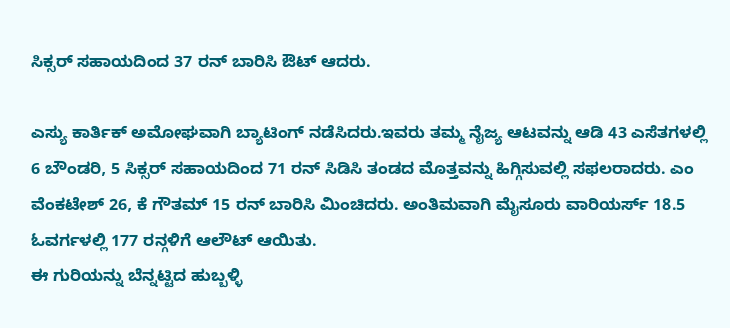ಸಿಕ್ಸರ್ ಸಹಾಯದಿಂದ 37 ರನ್ ಬಾರಿಸಿ ಔಟ್ ಆದರು.

ಎಸ್ಯು ಕಾರ್ತಿಕ್ ಅಮೋಘವಾಗಿ ಬ್ಯಾಟಿಂಗ್ ನಡೆಸಿದರು.ಇವರು ತಮ್ಮ ನೈಜ್ಯ ಆಟವನ್ನು ಆಡಿ 43 ಎಸೆತಗಳಲ್ಲಿ 6 ಬೌಂಡರಿ, 5 ಸಿಕ್ಸರ್ ಸಹಾಯದಿಂದ 71 ರನ್ ಸಿಡಿಸಿ ತಂಡದ ಮೊತ್ತವನ್ನು ಹಿಗ್ಗಿಸುವಲ್ಲಿ ಸಫಲರಾದರು. ಎಂ ವೆಂಕಟೇಶ್ 26, ಕೆ ಗೌತಮ್ 15 ರನ್ ಬಾರಿಸಿ ಮಿಂಚಿದರು. ಅಂತಿಮವಾಗಿ ಮೈಸೂರು ವಾರಿಯರ್ಸ್ 18.5 ಓವರ್ಗಳಲ್ಲಿ 177 ರನ್ಗಳಿಗೆ ಆಲೌಟ್ ಆಯಿತು.
ಈ ಗುರಿಯನ್ನು ಬೆನ್ನಟ್ಟಿದ ಹುಬ್ಬಳ್ಳಿ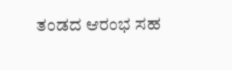ತಂಡದ ಆರಂಭ ಸಹ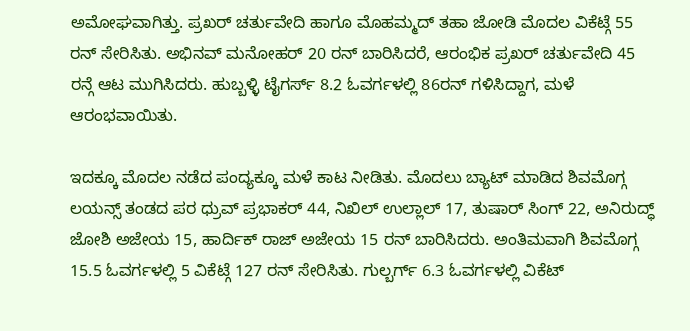ಅಮೋಘವಾಗಿತ್ತು. ಪ್ರಖರ್ ಚರ್ತುವೇದಿ ಹಾಗೂ ಮೊಹಮ್ಮದ್ ತಹಾ ಜೋಡಿ ಮೊದಲ ವಿಕೆಟ್ಗೆ 55 ರನ್ ಸೇರಿಸಿತು. ಅಭಿನವ್ ಮನೋಹರ್ 20 ರನ್ ಬಾರಿಸಿದರೆ, ಆರಂಭಿಕ ಪ್ರಖರ್ ಚರ್ತುವೇದಿ 45 ರನ್ಗೆ ಆಟ ಮುಗಿಸಿದರು. ಹುಬ್ಬಳ್ಳಿ ಟೈಗರ್ಸ್ 8.2 ಓವರ್ಗಳಲ್ಲಿ 86ರನ್ ಗಳಿಸಿದ್ದಾಗ, ಮಳೆ ಆರಂಭವಾಯಿತು.

ಇದಕ್ಕೂ ಮೊದಲ ನಡೆದ ಪಂದ್ಯಕ್ಕೂ ಮಳೆ ಕಾಟ ನೀಡಿತು. ಮೊದಲು ಬ್ಯಾಟ್ ಮಾಡಿದ ಶಿವಮೊಗ್ಗ ಲಯನ್ಸ್ ತಂಡದ ಪರ ಧ್ರುವ್ ಪ್ರಭಾಕರ್ 44, ನಿಖಿಲ್ ಉಲ್ಲಾಲ್ 17, ತುಷಾರ್ ಸಿಂಗ್ 22, ಅನಿರುದ್ಧ್ ಜೋಶಿ ಅಜೇಯ 15, ಹಾರ್ದಿಕ್ ರಾಜ್ ಅಜೇಯ 15 ರನ್ ಬಾರಿಸಿದರು. ಅಂತಿಮವಾಗಿ ಶಿವಮೊಗ್ಗ 15.5 ಓವರ್ಗಳಲ್ಲಿ 5 ವಿಕೆಟ್ಗೆ 127 ರನ್ ಸೇರಿಸಿತು. ಗುಲ್ಬರ್ಗ್ 6.3 ಓವರ್ಗಳಲ್ಲಿ ವಿಕೆಟ್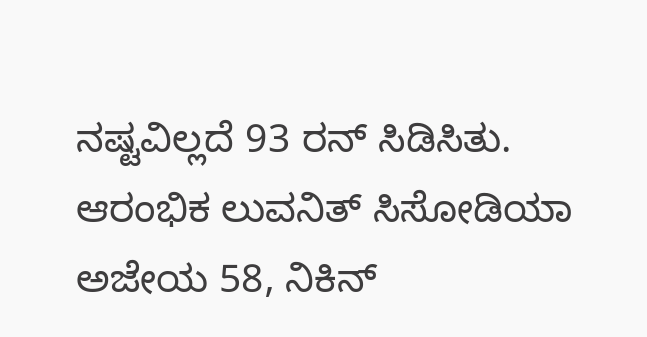ನಷ್ಟವಿಲ್ಲದೆ 93 ರನ್ ಸಿಡಿಸಿತು. ಆರಂಭಿಕ ಲುವನಿತ್ ಸಿಸೋಡಿಯಾ ಅಜೇಯ 58, ನಿಕಿನ್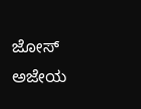ಜೋಸ್ ಅಜೇಯ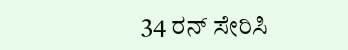34 ರನ್ ಸೇರಿಸಿ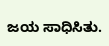ಜಯ ಸಾಧಿಸಿತು.